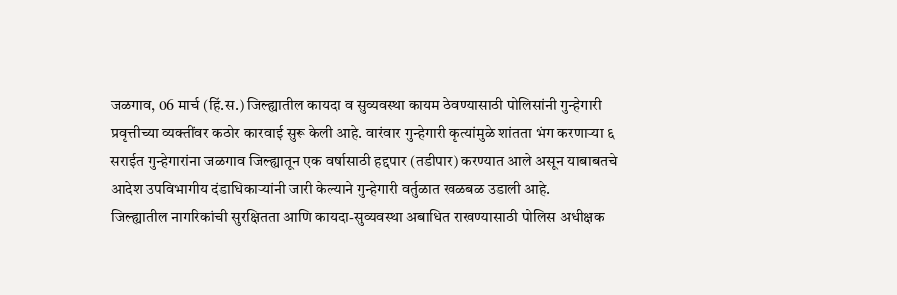जळगाव, 06 मार्च (हिं.स.) जिल्ह्यातील कायदा व सुव्यवस्था कायम ठेवण्यासाठी पोलिसांनी गुन्हेगारी प्रवृत्तीच्या व्यक्तींवर कठोर कारवाई सुरू केली आहे. वारंवार गुन्हेगारी कृत्यांमुळे शांतता भंग करणाऱ्या ६ सराईत गुन्हेगारांना जळगाव जिल्ह्यातून एक वर्षासाठी हद्दपार (तडीपार) करण्यात आले असून याबाबतचे आदेश उपविभागीय दंडाधिकाऱ्यांनी जारी केल्याने गुन्हेगारी वर्तुळात खळबळ उडाली आहे.
जिल्ह्यातील नागरिकांची सुरक्षितता आणि कायदा-सुव्यवस्था अबाधित राखण्यासाठी पोलिस अधीक्षक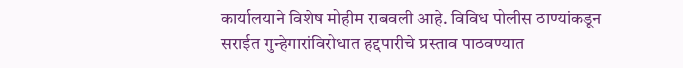कार्यालयाने विशेष मोहीम राबवली आहे. विविध पोलीस ठाण्यांकडून सराईत गुन्हेगारांविरोधात हद्दपारीचे प्रस्ताव पाठवण्यात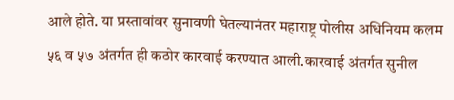आले होते. या प्रस्तावांवर सुनावणी घेतल्यानंतर महाराष्ट्र पोलीस अधिनियम कलम ५६ व ५७ अंतर्गत ही कठोर कारवाई करण्यात आली.कारवाई अंतर्गत सुनील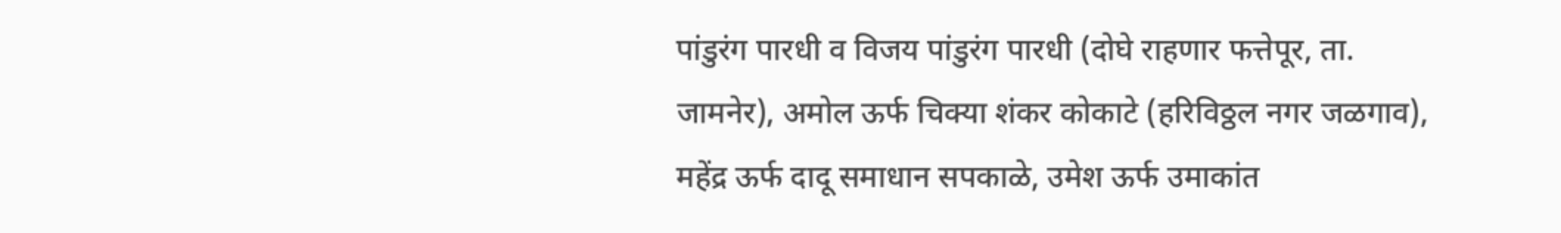पांडुरंग पारधी व विजय पांडुरंग पारधी (दोघे राहणार फत्तेपूर, ता. जामनेर), अमोल ऊर्फ चिक्या शंकर कोकाटे (हरिविठ्ठल नगर जळगाव), महेंद्र ऊर्फ दादू समाधान सपकाळे, उमेश ऊर्फ उमाकांत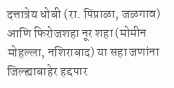दत्तात्रेय धोबी (रा. पिंप्राळा, जळगाव) आणि फिरोजशहा नूर शहा (मोमीन मोहल्ला, नशिराबाद) या सहा जणांना जिल्ह्याबाहेर हद्दपार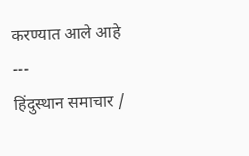करण्यात आले आहे
---
हिंदुस्थान समाचार /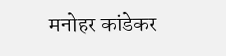मनोहर कांडेकर